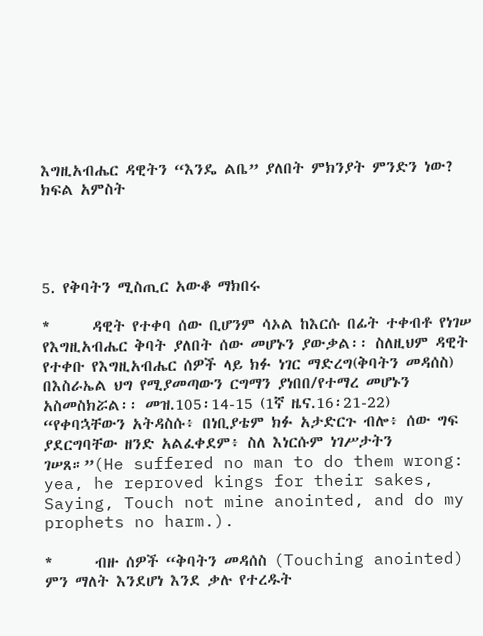እግዚአብሔር ዳዊትን “እንዴ ልቤ” ያለበት ምክንያት ምንድን ነው? ክፍል አምስት




5. የቅባትን ሚስጢር አውቆ ማክበሩ

*      ዳዊት የተቀባ ሰው ቢሆንም ሳኦል ከእርሱ በፊት ተቀብቶ የነገሠ የእግዚአብሔር ቅባት ያለበት ሰው መሆኑን ያውቃል፡፡ ስለዚህም ዳዊት የተቀቡ የእግዚአብሔር ሰዎች ላይ ክፉ ነገር ማድረግ(ቅባትን መዳሰስ) በእስራኤል ህግ የሚያመጣውን ርግማን ያነበበ/የተማረ መሆኑን አስመስክሯል፡፡ መዝ.105፡14-15 (1ኛ ዜና.16፡21-22) “የቀባኋቸውን አትዳስሱ፥ በነቢያቴም ክፉ አታድርጉ ብሎ፥ ሰው ግፍ ያደርግባቸው ዘንድ አልፈቀደም፥ ስለ እነርሱም ነገሥታትን ገሠጸ።”(He suffered no man to do them wrong: yea, he reproved kings for their sakes, Saying, Touch not mine anointed, and do my prophets no harm.).

*      ብዙ ሰዎች “ቅባትን መዳሰስ (Touching anointed) ምን ማለት እንደሆነ እንደ ቃሉ የተረዱት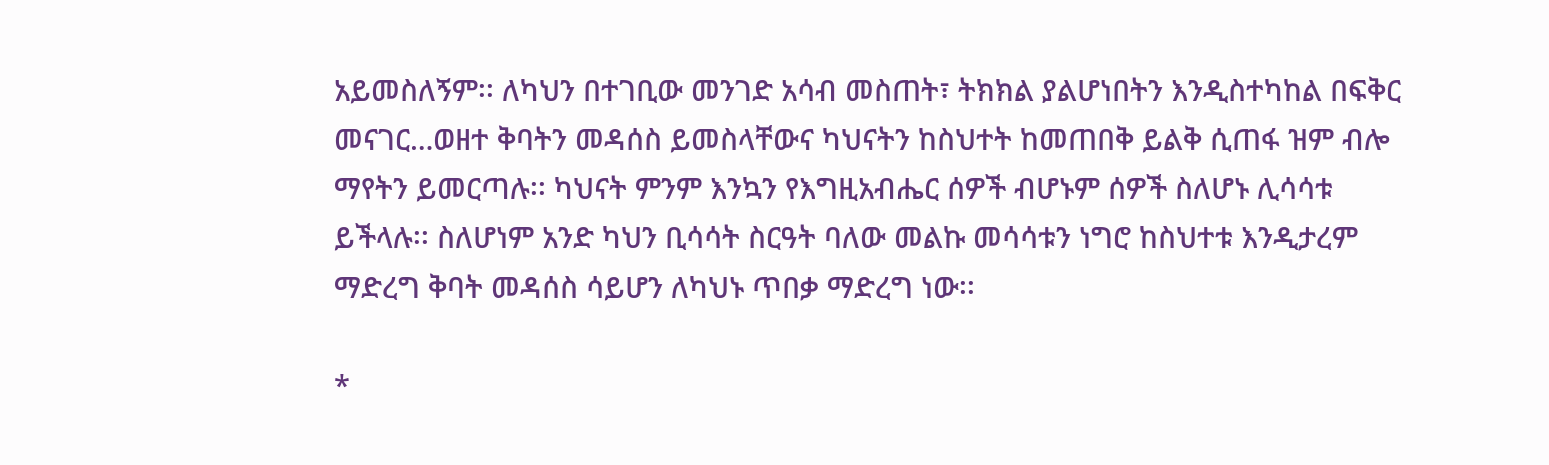አይመስለኝም፡፡ ለካህን በተገቢው መንገድ አሳብ መስጠት፣ ትክክል ያልሆነበትን እንዲስተካከል በፍቅር መናገር…ወዘተ ቅባትን መዳሰስ ይመስላቸውና ካህናትን ከስህተት ከመጠበቅ ይልቅ ሲጠፋ ዝም ብሎ ማየትን ይመርጣሉ፡፡ ካህናት ምንም እንኳን የእግዚአብሔር ሰዎች ብሆኑም ሰዎች ስለሆኑ ሊሳሳቱ ይችላሉ፡፡ ስለሆነም አንድ ካህን ቢሳሳት ስርዓት ባለው መልኩ መሳሳቱን ነግሮ ከስህተቱ እንዲታረም ማድረግ ቅባት መዳሰስ ሳይሆን ለካህኑ ጥበቃ ማድረግ ነው፡፡

*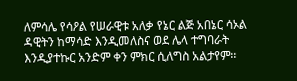ለምሳሌ የሳዖል የሠራዊቱ አለቃ የኔር ልጅ አበኔር ሳኦል ዳዊትን ከማሳድ እንዲመለስና ወደ ሌላ ተግባራት እንዲያተኩር አንድም ቀን ምክር ሲለግስ አልታየም፡፡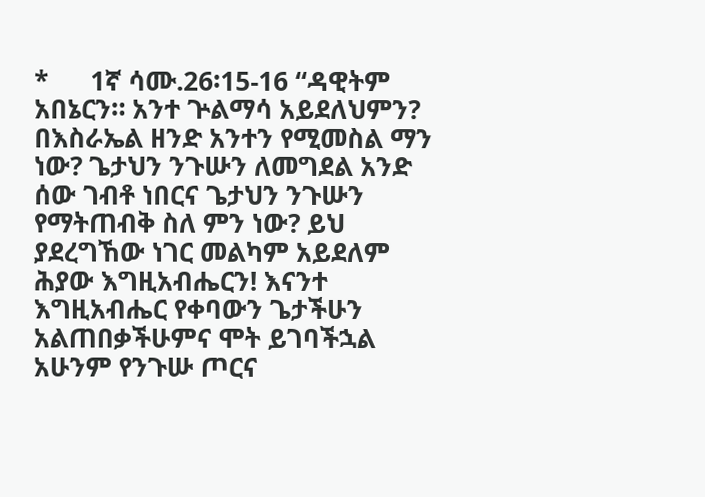*      1ኛ ሳሙ.26፡15-16 “ዳዊትም አበኔርን። አንተ ጕልማሳ አይደለህምን? በእስራኤል ዘንድ አንተን የሚመስል ማን ነው? ጌታህን ንጉሡን ለመግደል አንድ ሰው ገብቶ ነበርና ጌታህን ንጉሡን የማትጠብቅ ስለ ምን ነው? ይህ ያደረግኸው ነገር መልካም አይደለም ሕያው እግዚአብሔርን! እናንተ እግዚአብሔር የቀባውን ጌታችሁን አልጠበቃችሁምና ሞት ይገባችኋል አሁንም የንጉሡ ጦርና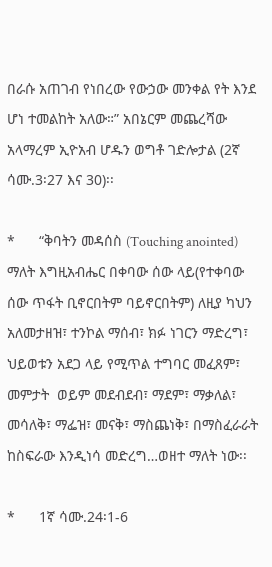በራሱ አጠገብ የነበረው የውኃው መንቀል የት እንደ ሆነ ተመልከት አለው።” አበኔርም መጨረሻው አላማረም ኢዮአብ ሆዱን ወግቶ ገድሎታል (2ኛ ሳሙ.3፡27 እና 30)፡፡

*      “ቅባትን መዳሰስ (Touching anointed) ማለት እግዚአብሔር በቀባው ሰው ላይ(የተቀባው ሰው ጥፋት ቢኖርበትም ባይኖርበትም) ለዚያ ካህን አለመታዘዝ፣ ተንኮል ማሰብ፣ ክፉ ነገርን ማድረግ፣ ህይወቱን አደጋ ላይ የሚጥል ተግባር መፈጸም፣ መምታት  ወይም መደብደብ፣ ማደም፣ ማቃለል፣ መሳለቅ፣ ማፌዝ፣ መናቅ፣ ማስጨነቅ፣ በማስፈራራት ከስፍራው እንዲነሳ መድረግ…ወዘተ ማለት ነው፡፡

*      1ኛ ሳሙ.24፡1-6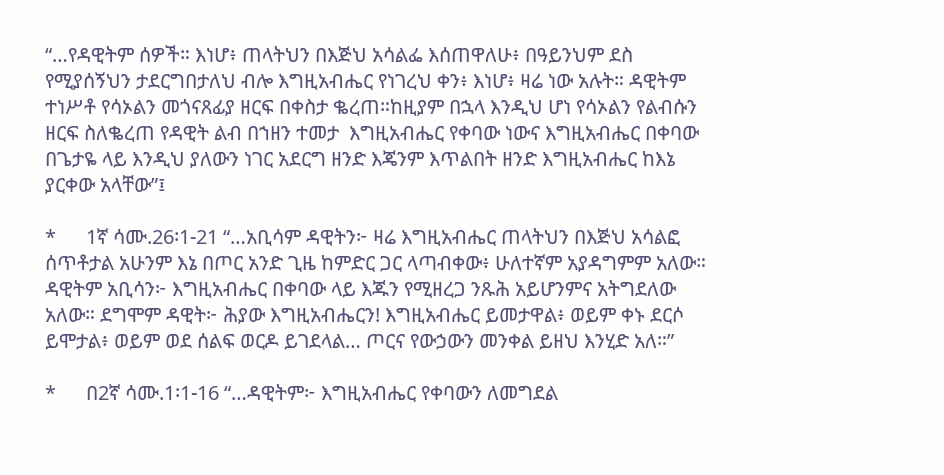“…የዳዊትም ሰዎች። እነሆ፥ ጠላትህን በእጅህ አሳልፌ እሰጠዋለሁ፥ በዓይንህም ደስ የሚያሰኝህን ታደርግበታለህ ብሎ እግዚአብሔር የነገረህ ቀን፥ እነሆ፥ ዛሬ ነው አሉት። ዳዊትም ተነሥቶ የሳኦልን መጎናጸፊያ ዘርፍ በቀስታ ቈረጠ።ከዚያም በኋላ እንዲህ ሆነ የሳኦልን የልብሱን ዘርፍ ስለቈረጠ የዳዊት ልብ በኀዘን ተመታ  እግዚአብሔር የቀባው ነውና እግዚአብሔር በቀባው በጌታዬ ላይ እንዲህ ያለውን ነገር አደርግ ዘንድ እጄንም እጥልበት ዘንድ እግዚአብሔር ከእኔ ያርቀው አላቸው”፤

*      1ኛ ሳሙ.26፡1-21 “…አቢሳም ዳዊትን፦ ዛሬ እግዚአብሔር ጠላትህን በእጅህ አሳልፎ ሰጥቶታል አሁንም እኔ በጦር አንድ ጊዜ ከምድር ጋር ላጣብቀው፥ ሁለተኛም አያዳግምም አለው። ዳዊትም አቢሳን፦ እግዚአብሔር በቀባው ላይ እጁን የሚዘረጋ ንጹሕ አይሆንምና አትግደለው አለው። ደግሞም ዳዊት፦ ሕያው እግዚአብሔርን! እግዚአብሔር ይመታዋል፥ ወይም ቀኑ ደርሶ ይሞታል፥ ወይም ወደ ሰልፍ ወርዶ ይገደላል… ጦርና የውኃውን መንቀል ይዘህ እንሂድ አለ።”

*      በ2ኛ ሳሙ.1፡1-16 “…ዳዊትም፦ እግዚአብሔር የቀባውን ለመግደል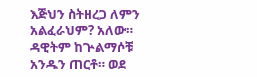እጅህን ስትዘረጋ ለምን አልፈራህም? አለው። ዳዊትም ከጕልማሶቹ አንዱን ጠርቶ። ወደ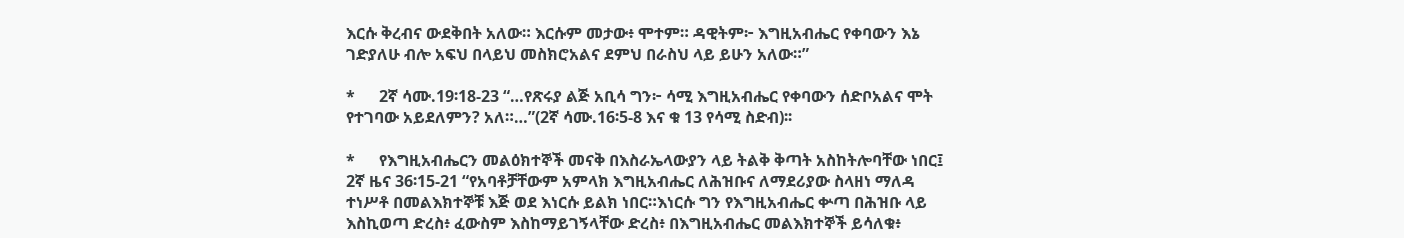እርሱ ቅረብና ውደቅበት አለው። እርሱም መታው፥ ሞተም። ዳዊትም፦ እግዚአብሔር የቀባውን እኔ ገድያለሁ ብሎ አፍህ በላይህ መስክሮአልና ደምህ በራስህ ላይ ይሁን አለው።”

*      2ኛ ሳሙ.19፡18-23 “…የጽሩያ ልጅ አቢሳ ግን፦ ሳሚ እግዚአብሔር የቀባውን ሰድቦአልና ሞት የተገባው አይደለምን? አለ።…”(2ኛ ሳሙ.16፡5-8 እና ቁ 13 የሳሚ ስድብ)፡፡

*      የእግዚአብሔርን መልዕክተኞች መናቅ በእስራኤላውያን ላይ ትልቅ ቅጣት አስከትሎባቸው ነበር፤ 2ኛ ዜና 36፡15-21 “የአባቶቻቸውም አምላክ እግዚአብሔር ለሕዝቡና ለማደሪያው ስላዘነ ማለዳ ተነሥቶ በመልእክተኞቹ እጅ ወደ እነርሱ ይልክ ነበር።እነርሱ ግን የእግዚአብሔር ቍጣ በሕዝቡ ላይ እስኪወጣ ድረስ፥ ፈውስም እስከማይገኝላቸው ድረስ፥ በእግዚአብሔር መልእክተኞች ይሳለቁ፥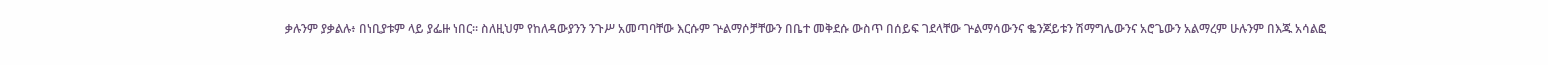ቃሉንም ያቃልሉ፥ በነቢያቱም ላይ ያፌዙ ነበር። ስለዚህም የከለዳውያንን ንጉሥ አመጣባቸው እርሱም ጕልማሶቻቸውን በቤተ መቅደሱ ውስጥ በሰይፍ ገደላቸው ጕልማሳውንና ቈንጆይቱን ሽማግሌውንና አሮጌውን አልማረም ሁሉንም በእጁ አሳልፎ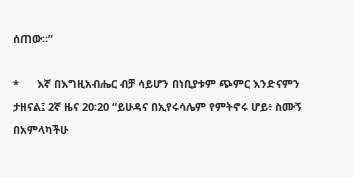ሰጠው።”

*      እኛ በእግዚአብሔር ብቻ ሳይሆን በነቢያቱም ጭምር እንድናምን ታዘናል፤ 2ኛ ዜና 20፡20 “ይሁዳና በኢየሩሳሌም የምትኖሩ ሆይ፥ ስሙኝ በአምላካችሁ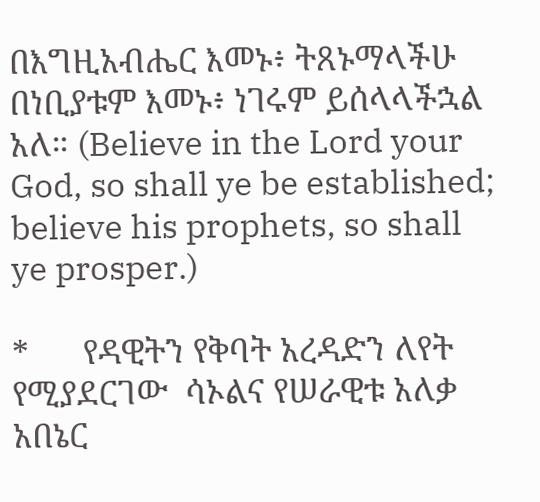በእግዚአብሔር እመኑ፥ ትጸኑማላችሁ በነቢያቱም እመኑ፥ ነገሩም ይሰላላችኋል አለ። (Believe in the Lord your God, so shall ye be established; believe his prophets, so shall ye prosper.)

*      የዳዊትን የቅባት አረዳድን ለየት የሚያደርገው  ሳኦልና የሠራዊቱ አለቃ አበኔር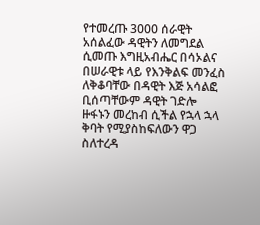የተመረጡ 3000 ሰራዊት አሰልፈው ዳዊትን ለመግደል ሲመጡ እግዚአብሔር በሳኦልና በሠራዊቱ ላይ የእንቅልፍ መንፈስ ለቅቆባቸው በዳዊት እጅ አሳልፎ ቢሰጣቸውም ዳዊት ገድሎ ዙፋኑን መረከብ ሲችል የኋላ ኋላ ቅባት የሚያስከፍለውን ዋጋ ስለተረዳ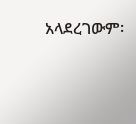አላደረገውም፡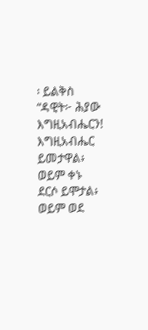፡ ይልቅስ  “ዳዊት፦ ሕያው እግዚአብሔርን! እግዚአብሔር ይመታዋል፥ ወይም ቀኑ ደርሶ ይሞታል፥ ወይም ወደ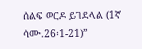ሰልፍ ወርዶ ይገደላል (1ኛ ሳሙ.26፡1-21)”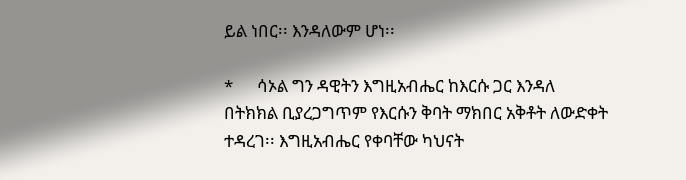ይል ነበር፡፡ እንዳለውም ሆነ፡፡

*      ሳኦል ግን ዳዊትን እግዚአብሔር ከእርሱ ጋር እንዳለ በትክክል ቢያረጋግጥም የእርሱን ቅባት ማክበር አቅቶት ለውድቀት ተዳረገ፡፡ እግዚአብሔር የቀባቸው ካህናት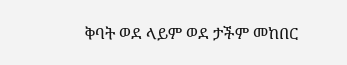ቅባት ወደ ላይም ወደ ታችም መከበር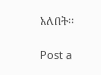አለበት፡፡

Post a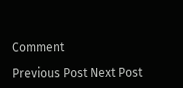Comment

Previous Post Next Post